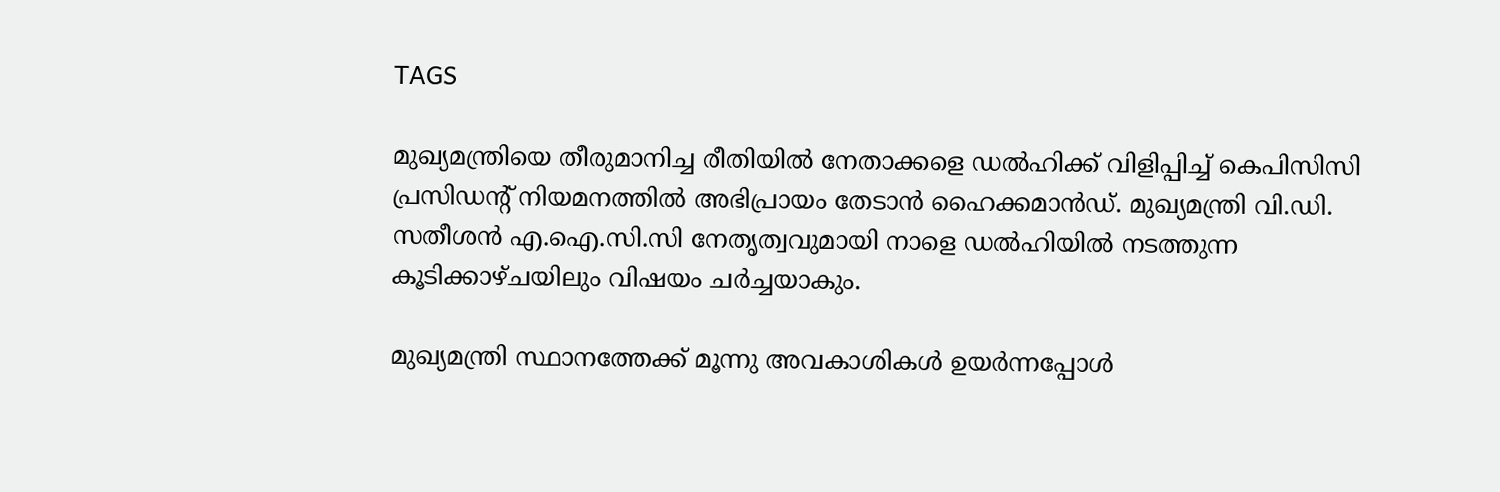TAGS

മുഖ്യമന്ത്രിയെ തീരുമാനിച്ച രീതിയില്‍ നേതാക്കളെ ഡല്‍ഹിക്ക് വിളിപ്പിച്ച് കെപിസിസി പ്രസിഡന്‍റ് നിയമനത്തില്‍ അഭിപ്രായം തേടാന്‍ ഹൈക്കമാന്‍ഡ്. മുഖ്യമന്ത്രി വി.ഡി. സതീശന്‍ എ.ഐ.സി.സി നേതൃത്വവുമായി നാളെ ഡല്‍ഹിയില്‍ നടത്തുന്ന കൂടിക്കാഴ്ചയിലും വിഷയം ചര്‍ച്ചയാകും.

മുഖ്യമന്ത്രി സ്ഥാനത്തേക്ക് മൂന്നു അവകാശികള്‍ ഉയര്‍ന്നപ്പോള്‍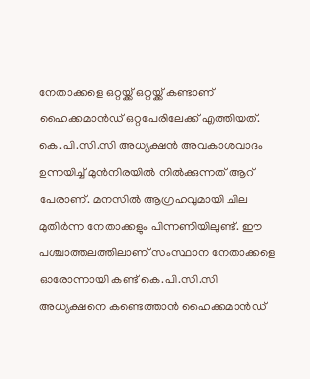നേതാക്കളെ ഒറ്റയ്ക്ക് ഒറ്റയ്ക്ക് കണ്ടാണ് ഹൈക്കമാന്‍ഡ് ഒറ്റപേരിലേക്ക് എത്തിയത്. കെ.പി.സി.സി അധ്യക്ഷന്‍ അവകാശവാദം ഉന്നയിച്ച് മുന്‍നിരയില്‍ നില്‍ക്കുന്നത് ആറ് പേരാണ്. മനസില്‍ ആഗ്രഹവുമായി ചില മുതിര്‍ന്ന നേതാക്കളും പിന്നണിയിലുണ്ട്. ഈ പശ്ചാത്തലത്തിലാണ് സംസ്ഥാന നേതാക്കളെ ഓരോന്നായി കണ്ട് കെ.പി.സി.സി അധ്യക്ഷനെ കണ്ടെത്താന്‍ ഹൈക്കമാന്‍ഡ്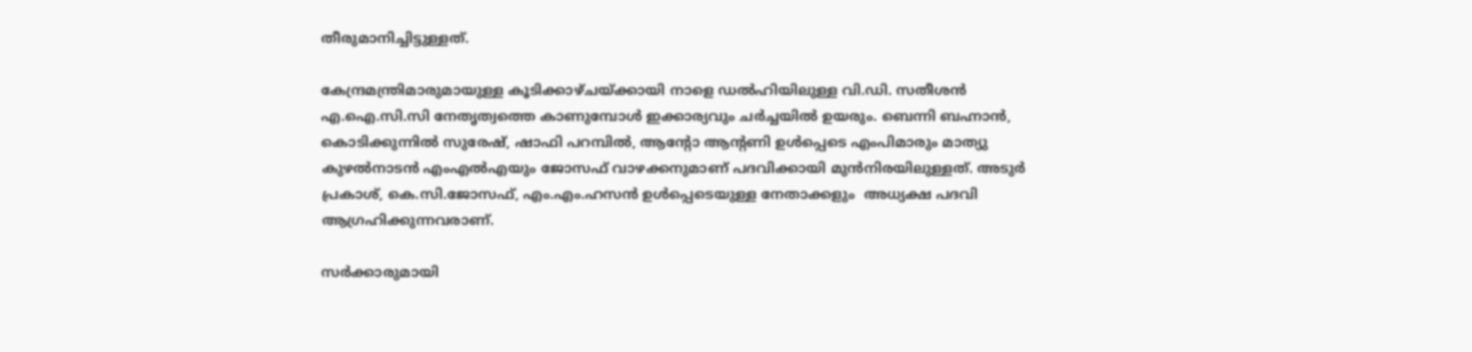തീരുമാനിച്ചിട്ടുള്ളത്.

കേന്ദ്രമന്ത്രിമാരുമായുള്ള കൂടിക്കാഴ്ചയ്ക്കായി നാളെ ഡല്‍ഹിയിലുള്ള വി.ഡി. സതീശന്‍ എ.ഐ.സി.സി നേതൃത്വത്തെ കാണുമ്പോള്‍ ഇക്കാര്യവും ചര്‍ച്ചയില്‍ ഉയരും. ബെന്നി ബഹ്നാ‍ന്‍, കൊടിക്കുന്നില്‍ സുരേഷ്, ഷാഫി പറമ്പില്‍, ആന്‍റോ ആന്‍റണി ഉള്‍പ്പെടെ എംപിമാരും മാത്യു കുഴല്‍നാടന്‍ എംഎല്‍എയും ജോസഫ് വാഴക്കനുമാണ് പദവിക്കായി മുന്‍നിരയിലുള്ളത്. അടുര്‍ പ്രകാശ്, കെ.സി.ജോസഫ്, എം.എം.ഹസന്‍ ഉള്‍പ്പെടെയുള്ള നേതാക്കളും  അധ്യക്ഷ പദവി ആഗ്രഹിക്കുന്നവരാണ്.

സര്‍ക്കാരുമായി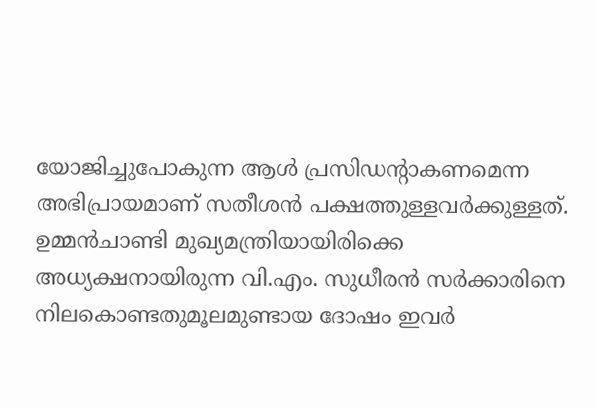യോജിച്ചുപോകുന്ന ആള്‍ പ്രസിഡന്‍റാകണമെന്ന അഭിപ്രായമാണ് സതീശന്‍ പക്ഷത്തുള്ളവര്‍ക്കുള്ളത്. ഉമ്മന്‍ചാണ്ടി മുഖ്യമന്ത്രിയായിരിക്കെ അധ്യക്ഷനായിരുന്ന വി.എം. സുധീരന്‍ സര്‍ക്കാരിനെ നിലകൊണ്ടതുമൂലമുണ്ടായ ദോഷം ഇവര്‍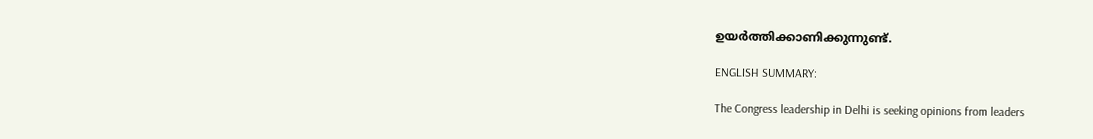ഉയര്‍ത്തിക്കാണിക്കുന്നുണ്ട്.

ENGLISH SUMMARY:

The Congress leadership in Delhi is seeking opinions from leaders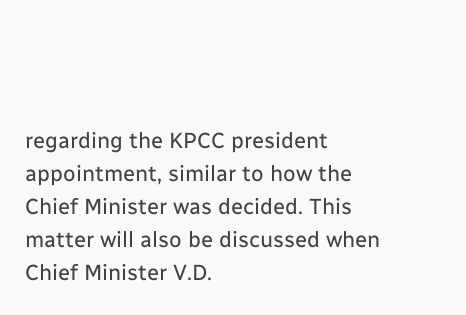regarding the KPCC president appointment, similar to how the Chief Minister was decided. This matter will also be discussed when Chief Minister V.D.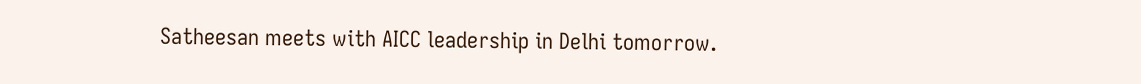Satheesan meets with AICC leadership in Delhi tomorrow.